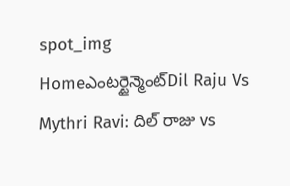spot_img
Homeఎంటర్టైన్మెంట్Dil Raju Vs Mythri Ravi: దిల్ రాజు vs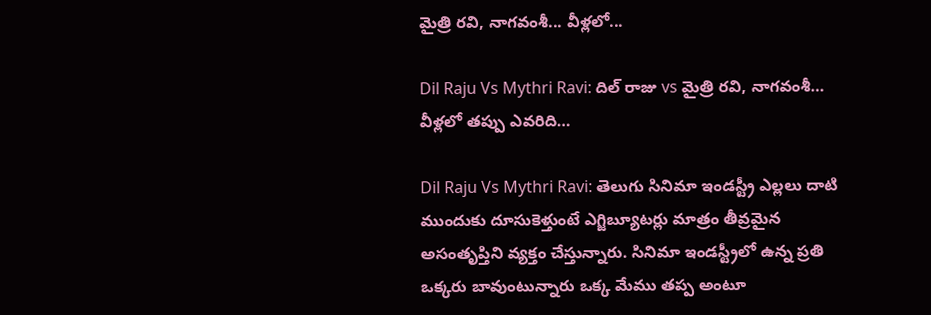మైత్రి రవి, నాగవంశీ... వీళ్లలో...

Dil Raju Vs Mythri Ravi: దిల్ రాజు vs మైత్రి రవి, నాగవంశీ… వీళ్లలో తప్పు ఎవరిది…

Dil Raju Vs Mythri Ravi: తెలుగు సినిమా ఇండస్ట్రీ ఎల్లలు దాటి ముందుకు దూసుకెళ్తుంటే ఎగ్జిబ్యూటర్లు మాత్రం తీవ్రమైన అసంతృప్తిని వ్యక్తం చేస్తున్నారు. సినిమా ఇండస్ట్రీలో ఉన్న ప్రతి ఒక్కరు బావుంటున్నారు ఒక్క మేము తప్ప అంటూ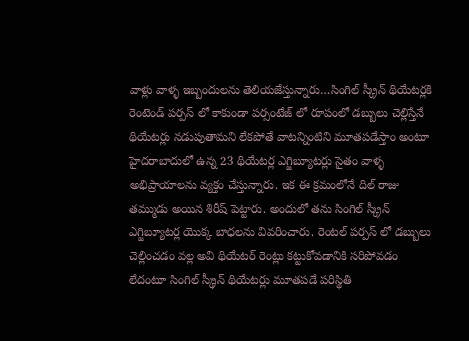వాళ్లు వాళ్ళ ఇబ్బందులను తెలియజేస్తున్నారు…సింగిల్ స్క్రీన్ థియేటర్లకి రెంటెండ్ పర్పస్ లో కాకుండా పర్సంటేజ్ లో రూపంలో డబ్బులు చెల్లిస్తేనే థియేటర్లు నడుపుతామని లేకపోతే వాటన్నింటిని మూతపడేస్తాం అంటూ హైదరాబాదులో ఉన్న 23 థియేటర్ల ఎగ్జిబ్యూటర్లు సైతం వాళ్ళ అభిప్రాయాలను వ్యక్తం చేస్తున్నారు. ఇక ఈ క్రమంలోనే దిల్ రాజు తమ్ముడు అయిన శిరీష్ పెట్టారు. అందులో తను సింగిల్ స్క్రీన్ ఎగ్జిబ్యూటర్ల యొక్క బాధలను వివరించారు. రెంటల్ పర్పస్ లో డబ్బులు చెల్లించడం వల్ల అవి థియేటర్ రెంట్లు కట్టుకోవడానికి సరిపోవడం లేదంటూ సింగిల్ స్క్రీన్ థియేటర్లు మూతపడే పరిస్థితి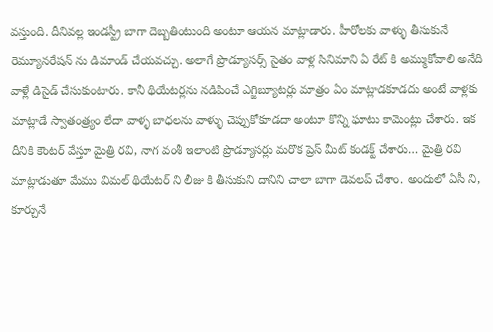వస్తుంది. దీనివల్ల ఇండస్ట్రీ బాగా దెబ్బతింటుంది అంటూ ఆయన మాట్లాడారు. హీరోలకు వాళ్ళు తీసుకునే రెమ్యూనరేషన్ ను డిమాండ్ చేయవచ్చు. అలాగే ప్రొడ్యూసర్స్ సైతం వాళ్ల సినిమాని ఏ రేట్ కి అమ్ముకోవాలి అనేది వాళ్లే డిసైడ్ చేసుకుంటారు. కానీ థియేటర్లను నడిపించే ఎగ్జిబ్యూటర్లు మాత్రం ఏం మాట్లాడకూడదు అంటే వాళ్లకు మాట్లాడే స్వాతంత్ర్యం లేదా వాళ్ళ బాధలను వాళ్ళు చెప్పుకోకూడదా అంటూ కొన్ని ఘాటు కామెంట్లు చేశారు. ఇక దీనికి కౌంటర్ వేస్తూ మైత్రి రవి, నాగ వంశీ ఇలాంటి ప్రొడ్యూసర్లు మరొక ప్రెస్ మీట్ కండక్ట్ చేశారు… మైత్రి రవి మాట్లాడుతూ మేము విమల్ థియేటర్ ని లీజు కి తీసుకుని దానిని చాలా బాగా డెవలప్ చేశాం. అందులో ఏసీ ని, కూర్చునే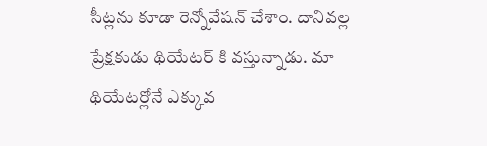సీట్లను కూడా రెన్నోవేషన్ చేశాం. దానివల్ల ప్రేక్షకుడు థియేటర్ కి వస్తున్నాడు. మా థియేటర్లోనే ఎక్కువ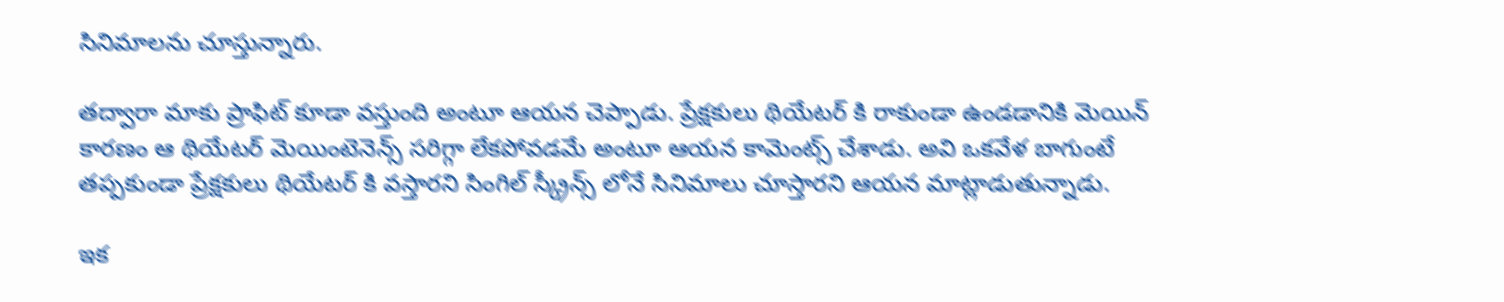సినిమాలను చూస్తున్నారు.

తద్వారా మాకు ప్రాఫిట్ కూడా వస్తుంది అంటూ ఆయన చెప్పాడు. ప్రేక్షకులు థియేటర్ కి రాకుండా ఉండడానికి మెయిన్ కారణం ఆ థియేటర్ మెయింటెనెన్స్ సరిగ్గా లేకపోవడమే అంటూ ఆయన కామెంట్స్ చేశాడు. అవి ఒకవేళ బాగుంటే తప్పకుండా ప్రేక్షకులు థియేటర్ కి వస్తారని సింగిల్ స్క్రీన్స్ లోనే సినిమాలు చూస్తారని ఆయన మాట్లాడుతున్నాడు.

ఇక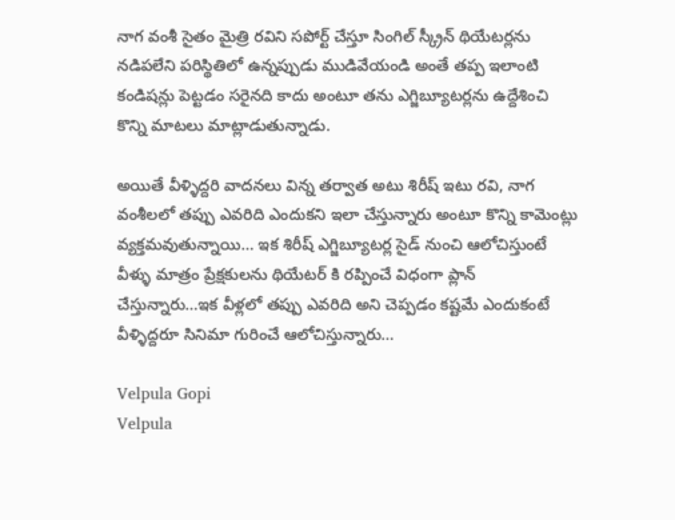నాగ వంశీ సైతం మైత్రి రవిని సపోర్ట్ చేస్తూ సింగిల్ స్క్రీన్ థియేటర్లను నడిపలేని పరిస్థితిలో ఉన్నప్పుడు ముడివేయండి అంతే తప్ప ఇలాంటి కండిషన్లు పెట్టడం సరైనది కాదు అంటూ తను ఎగ్జిబ్యూటర్లను ఉద్దేశించి కొన్ని మాటలు మాట్లాడుతున్నాడు.

అయితే వీళ్ళిద్దరి వాదనలు విన్న తర్వాత అటు శిరీష్ ఇటు రవి, నాగ వంశీలలో తప్పు ఎవరిది ఎందుకని ఇలా చేస్తున్నారు అంటూ కొన్ని కామెంట్లు వ్యక్తమవుతున్నాయి… ఇక శిరీష్ ఎగ్జిబ్యూటర్ల సైడ్ నుంచి ఆలోచిస్తుంటే వీళ్ళు మాత్రం ప్రేక్షకులను థియేటర్ కి రప్పించే విధంగా ప్లాన్ చేస్తున్నారు…ఇక వీళ్లలో తప్పు ఎవరిది అని చెప్పడం కష్టమే ఎందుకంటే వీళ్ళిద్దరూ సినిమా గురించే ఆలోచిస్తున్నారు…

Velpula Gopi
Velpula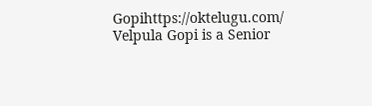Gopihttps://oktelugu.com/
Velpula Gopi is a Senior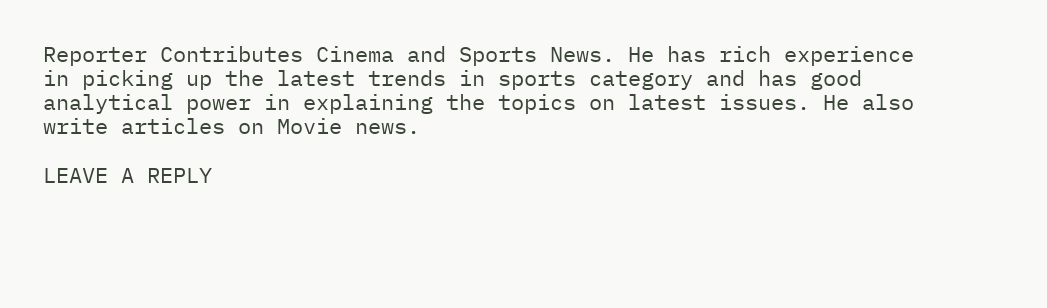Reporter Contributes Cinema and Sports News. He has rich experience in picking up the latest trends in sports category and has good analytical power in explaining the topics on latest issues. He also write articles on Movie news.

LEAVE A REPLY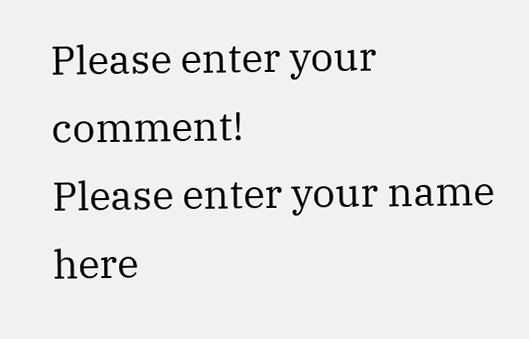Please enter your comment!
Please enter your name here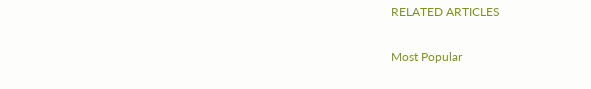RELATED ARTICLES

Most Popular